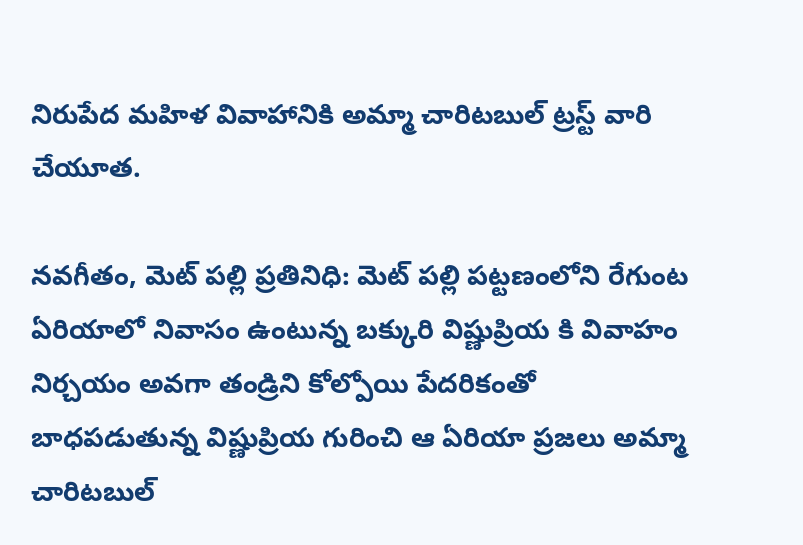నిరుపేద మహిళ వివాహానికి అమ్మా చారిటబుల్ ట్రస్ట్ వారి చేయూత.

నవగీతం, మెట్ పల్లి ప్రతినిధి: మెట్ పల్లి పట్టణంలోని రేగుంట ఏరియాలో నివాసం ఉంటున్న బక్కురి విష్ణుప్రియ కి వివాహం నిర్చయం అవగా తండ్రిని కోల్పోయి పేదరికంతో బాధపడుతున్న విష్ణుప్రియ గురించి ఆ ఏరియా ప్రజలు అమ్మా చారిటబుల్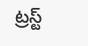ట్రస్ట్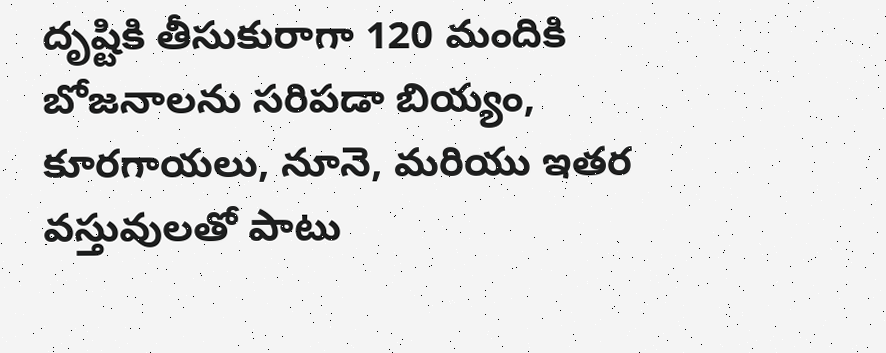దృష్టికి తీసుకురాగా 120 మందికి బోజనాలను సరిపడా బియ్యం, కూరగాయలు, నూనె, మరియు ఇతర వస్తువులతో పాటు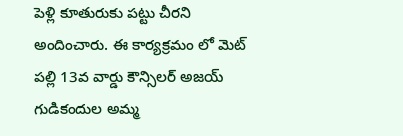పెళ్లి కూతురుకు పట్టు చీరని అందించారు. ఈ కార్యక్రమం లో మెట్ పల్లి 13వ వార్డు కౌన్సిలర్ అజయ్ గుడికందుల అమ్మ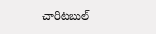చారిటబుల్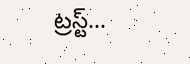ట్రస్ట్...